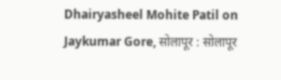Dhairyasheel Mohite Patil on Jaykumar Gore, सोलापूर : सोलापूर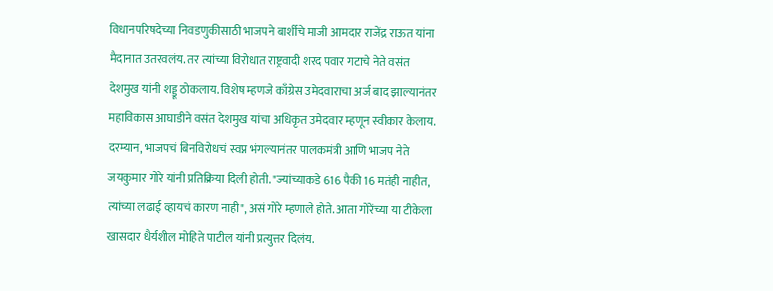विधानपरिषदेच्या निवडणुकीसाठी भाजपने बार्शीचे माजी आमदार राजेंद्र राऊत यांना मैदानात उतरवलंय. तर त्यांच्या विरोधात राष्ट्रवादी शरद पवार गटाचे नेते वसंत देशमुख यांनी शड्डू ठोकलाय. विशेष म्हणजे काँग्रेस उमेदवाराचा अर्ज बाद झाल्यानंतर महाविकास आघाडीने वसंत देशमुख यांचा अधिकृत उमेदवार म्हणून स्वीकार केलाय. दरम्यान, भाजपचं बिनविरोधचं स्वप्न भंगल्यानंतर पालकमंत्री आणि भाजप नेते जयकुमार गोरे यांनी प्रतिक्रिया दिली होती. "ज्यांच्याकडे 616 पैकी 16 मतंही नाहीत, त्यांच्या लढाई व्हायचं कारण नाही", असं गोरे म्हणाले होते. आता गोरेंच्या या टीकेला खासदार धैर्यशील मोहिते पाटील यांनी प्रत्युत्तर दिलंय.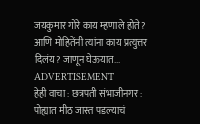जयकुमार गोरे काय म्हणाले होते? आणि मोहितेंनी त्यांना काय प्रत्युत्तर दिलंय? जाणून घेऊयात...
ADVERTISEMENT
हेही वाचा : छत्रपती संभाजीनगर : पोह्यात मीठ जास्त पडल्याचं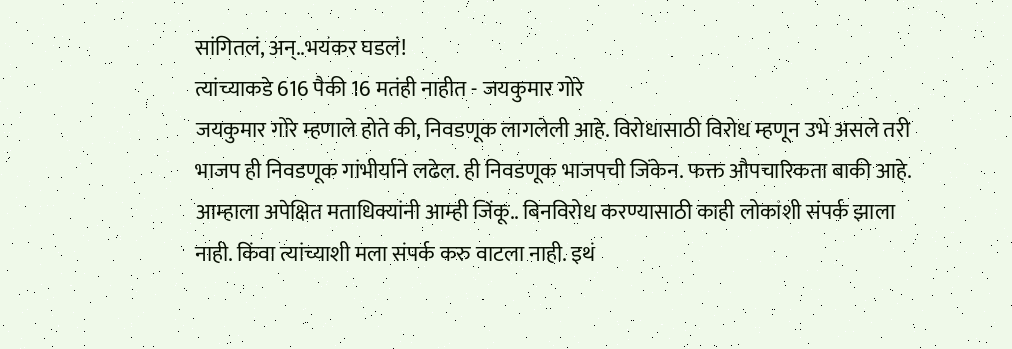सांगितलं, अन्..भयंकर घडलं!
त्यांच्याकडे 616 पैकी 16 मतंही नाहीत - जयकुमार गोरे
जयकुमार गोरे म्हणाले होते की, निवडणूक लागलेली आहे. विरोधासाठी विरोध म्हणून उभे असले तरी भाजप ही निवडणूक गांभीर्याने लढेल. ही निवडणूक भाजपची जिंकेन. फक्त औपचारिकता बाकी आहे. आम्हाला अपेक्षित मताधिक्यांनी आम्ही जिंकू.. बिनविरोध करण्यासाठी काही लोकांशी संपर्क झाला नाही. किंवा त्यांच्याशी मला संपर्क करु वाटला नाही. इथं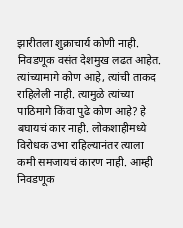झारीतला शुक्राचार्य कोणी नाही. निवडणूक वसंत देशमुख लढत आहेत. त्यांच्यामागे कोण आहे, त्यांची ताकद राहिलेली नाही. त्यामुळे त्यांच्या पाठिमागे किंवा पुढे कोण आहे? हे बघायचं कार नाही. लोकशाहीमध्ये विरोधक उभा राहिल्यानंतर त्याला कमी समजायचं कारण नाही. आम्ही निवडणूक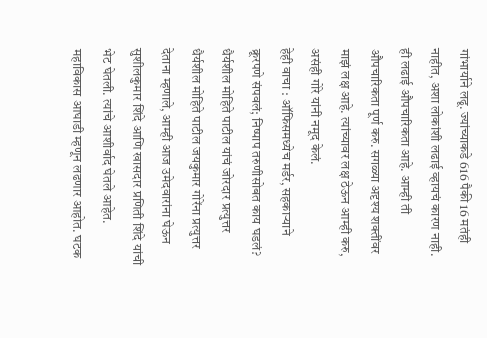गांभार्याने लढू. ज्यांच्याकडे 616 पैकी 16 मतंही नाहीत, अशा लोकांशी लढाई व्हायचं कारण नाही. ही लढाई औपचारिकता आहे. आम्ही ती औपचारिकता पूर्ण करु. सगळ्या अदृश्य शक्तींवर माझं लक्ष आहे. त्यांच्यावर लक्ष ठेऊन आम्ही करु, असंही गोरे यांनी नमूद केलं.
हेही वाचा : ऑफिसमध्येच मर्डर, सहकाऱ्याने क्रूरपणे संपवलं; निष्पाप तरुणीसोबत काय घडलं?
धैर्यशील मोहिते पाटील यांचं जोरदार प्रत्युत्तर
धैर्यशील मोहिते पाटील जयकुमार गोरेंना प्रत्युत्तर देताना म्हणाले, आम्ही आज उमेदवारांना घेऊन सुशीलकुमार शिंदे आणि खासदार प्रणिती शिंदे यांची भेट घेतली. त्यांचे आशीर्वाद घेतले आहेत. महाविकास आघाडी म्हणून लढणार आहोत. घटक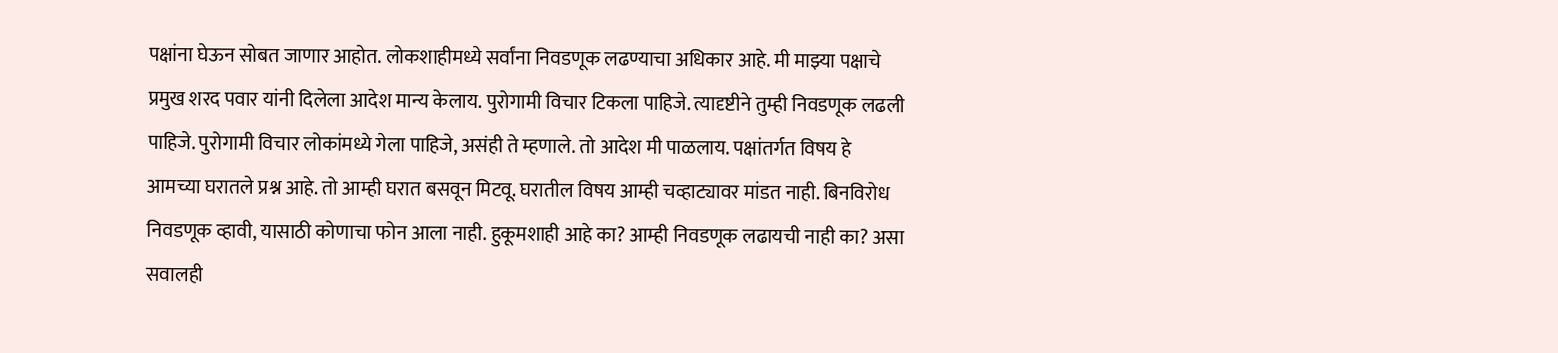पक्षांना घेऊन सोबत जाणार आहोत. लोकशाहीमध्ये सर्वांना निवडणूक लढण्याचा अधिकार आहे. मी माझ्या पक्षाचे प्रमुख शरद पवार यांनी दिलेला आदेश मान्य केलाय. पुरोगामी विचार टिकला पाहिजे. त्यादृष्टीने तुम्ही निवडणूक लढली पाहिजे. पुरोगामी विचार लोकांमध्ये गेला पाहिजे, असंही ते म्हणाले. तो आदेश मी पाळलाय. पक्षांतर्गत विषय हे आमच्या घरातले प्रश्न आहे. तो आम्ही घरात बसवून मिटवू. घरातील विषय आम्ही चव्हाट्यावर मांडत नाही. बिनविरोध निवडणूक व्हावी, यासाठी कोणाचा फोन आला नाही. हुकूमशाही आहे का? आम्ही निवडणूक लढायची नाही का? असा सवालही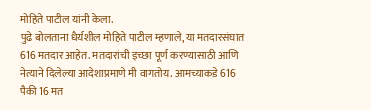मोहिते पाटील यांनी केला.
पुढे बोलताना धैर्यशील मोहिते पाटील म्हणाले, या मतदारसंघात 616 मतदार आहेत. मतदारांची इच्छा पूर्ण करण्यासाठी आणि नेत्याने दिलेल्या आदेशाप्रमाणे मी वागतोय. आमच्याकडे 616 पैकी 16 मत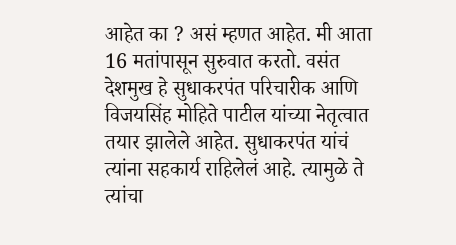आहेत का ? असं म्हणत आहेत. मी आता 16 मतांपासून सुरुवात करतो. वसंत देशमुख हे सुधाकरपंत परिचारीक आणि विजयसिंह मोहिते पाटील यांच्या नेतृत्वात तयार झालेले आहेत. सुधाकरपंत यांचं त्यांना सहकार्य राहिलेलं आहे. त्यामुळे ते त्यांचा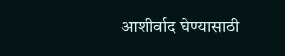आशीर्वाद घेण्यासाठी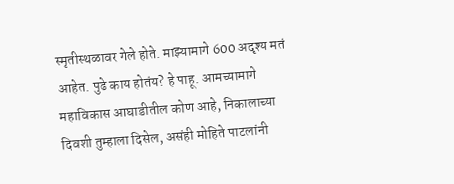स्मृतीस्थळावर गेले होते. माझ्यामागे 600 अदृश्य मतं आहेत. पुढे काय होतंय? हे पाहू. आमच्यामागे महाविकास आघाडीतील कोण आहे, निकालाच्या दिवशी तुम्हाला दिसेल, असंही मोहिते पाटलांनी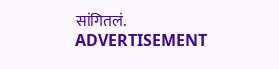सांगितलं.
ADVERTISEMENT